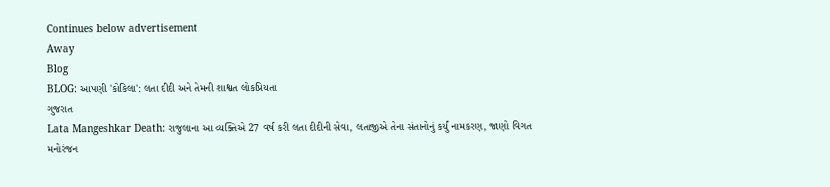Continues below advertisement
Away
Blog
BLOG: આપણી 'કોકિલા': લતા દીદી અને તેમની શાશ્વત લોકપ્રિયતા
ગુજરાત
Lata Mangeshkar Death: રાજુલાના આ વ્યક્તિએ 27 વર્ષ કરી લતા દીદીની સેવા, લતાજીએ તેના સંતાનોનું કર્યું નામકરણ, જાણો વિગત
મનોરંજન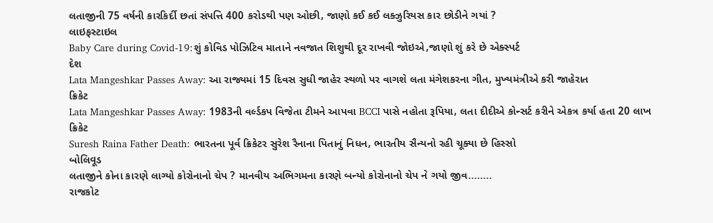લતાજીની 75 વર્ષની કારકિર્દી છતાં સંપત્તિ 400 કરોડથી પણ ઓછી, જાણો કઈ કઈ લક્ઝુરિયસ કાર છોડીને ગયાં ?
લાઇફસ્ટાઇલ
Baby Care during Covid-19:શું કોવિડ પોઝિટિવ માતાને નવજાત શિશુથી દૂર રાખવી જોઇએ,જાણો શું કરે છે એક્સ્પર્ટ
દેશ
Lata Mangeshkar Passes Away: આ રાજ્યમાં 15 દિવસ સુધી જાહેર સ્થળો પર વાગશે લતા મંગેશકરના ગીત, મુખ્યમંત્રીએ કરી જાહેરાત
ક્રિકેટ
Lata Mangeshkar Passes Away: 1983ની વર્લ્ડકપ વિજેતા ટીમને આપવા BCCI પાસે નહોતા રૂપિયા, લતા દીદીએ કોન્સર્ટ કરીને એકત્ર કર્યા હતા 20 લાખ
ક્રિકેટ
Suresh Raina Father Death: ભારતના પૂર્વ ક્રિકેટર સુરેશ રૈનાના પિતાનું નિધન, ભારતીય સૈન્યનો રહી ચૂક્યા છે હિસ્સો
બોલિવૂડ
લતાજીને કોના કારણે લાગ્યો કોરોનાનો ચેપ ? માનવીય અભિગમના કારણે બન્યો કોરોનાનો ચેપ ને ગયો જીવ........
રાજકોટ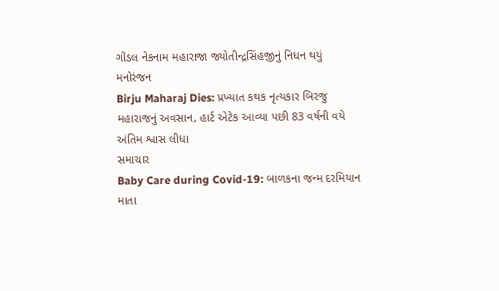ગોંડલ નેકનામ મહારાજા જ્યોતીન્દ્રસિંહજીનું નિધન થયું
મનોરંજન
Birju Maharaj Dies: પ્રખ્યાત કથક નૃત્યકાર બિરજુ મહારાજનું અવસાન, હાર્ટ એટેક આવ્યા પછી 83 વર્ષની વયે અંતિમ શ્વાસ લીધા
સમાચાર
Baby Care during Covid-19: બાળકના જન્મ દરમિયાન માતા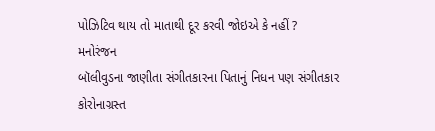પોઝિટિવ થાય તો માતાથી દૂર કરવી જોઇએ કે નહીં ?
મનોરંજન
બૉલીવુડના જાણીતા સંગીતકારના પિતાનું નિધન પણ સંગીતકાર કોરોનાગ્રસ્ત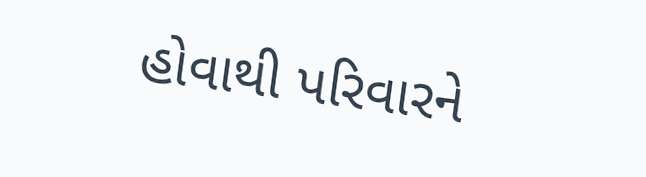હોવાથી પરિવારને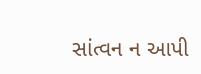સાંત્વન ન આપી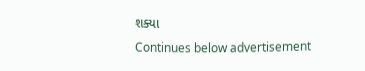શક્યા
Continues below advertisement